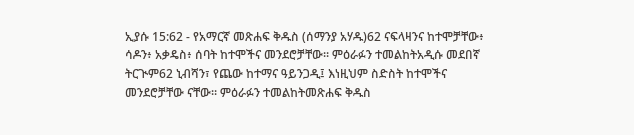ኢያሱ 15:62 - የአማርኛ መጽሐፍ ቅዱስ (ሰማንያ አሃዱ)62 ናፍላዛንና ከተሞቻቸው፥ ሳዶን፥ አቃዴስ፥ ሰባት ከተሞችና መንደሮቻቸው። ምዕራፉን ተመልከትአዲሱ መደበኛ ትርጒም62 ኒብሻን፣ የጨው ከተማና ዓይንጋዲ፤ እነዚህም ስድስት ከተሞችና መንደሮቻቸው ናቸው። ምዕራፉን ተመልከትመጽሐፍ ቅዱስ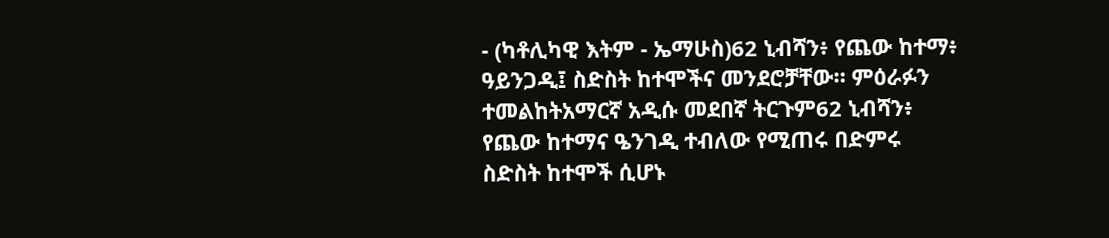- (ካቶሊካዊ እትም - ኤማሁስ)62 ኒብሻን፥ የጨው ከተማ፥ ዓይንጋዲ፤ ስድስት ከተሞችና መንደሮቻቸው። ምዕራፉን ተመልከትአማርኛ አዲሱ መደበኛ ትርጉም62 ኒብሻን፥ የጨው ከተማና ዔንገዲ ተብለው የሚጠሩ በድምሩ ስድስት ከተሞች ሲሆኑ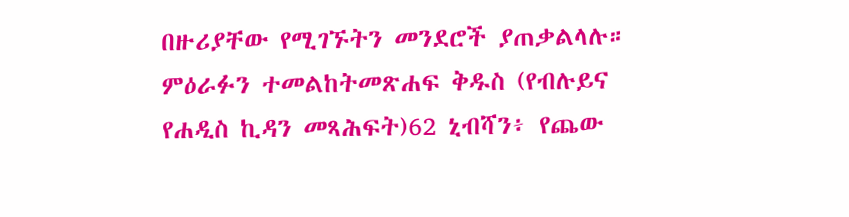በዙሪያቸው የሚገኙትን መንደሮች ያጠቃልላሉ። ምዕራፉን ተመልከትመጽሐፍ ቅዱስ (የብሉይና የሐዲስ ኪዳን መጻሕፍት)62 ኒብሻን፥ የጨው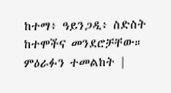ከተማ፥ ዓይንጋዲ፥ ስድስት ከተሞችና መንደሮቻቸው። ምዕራፉን ተመልከት |